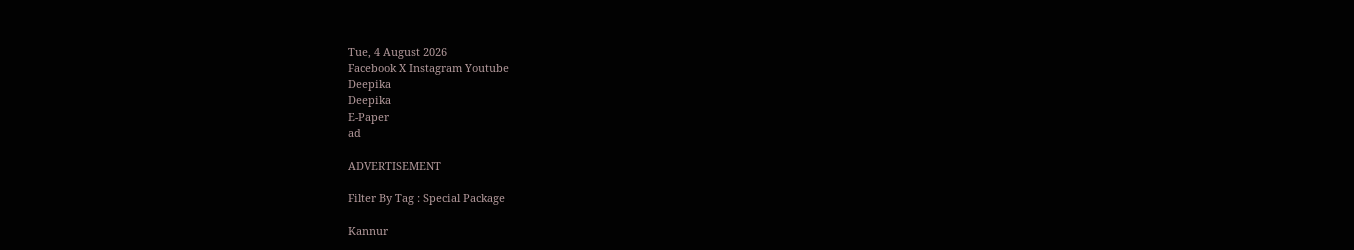Tue, 4 August 2026
Facebook X Instagram Youtube
Deepika
Deepika
E-Paper
ad

ADVERTISEMENT

Filter By Tag : Special Package

Kannur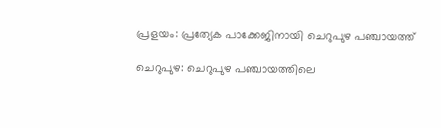പ്രളയം: പ്രത്യേക പാക്കേജിനായി ചെറുപുഴ പഞ്ചായത്ത്

ചെറുപുഴ: ചെറുപുഴ പഞ്ചായത്തിലെ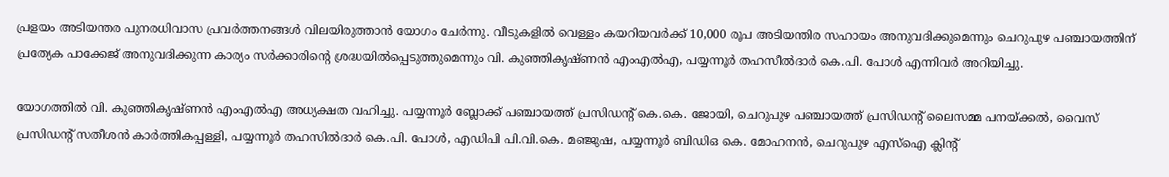പ്രളയം അടിയന്തര പുനരധിവാസ പ്രവർത്തനങ്ങൾ വിലയിരുത്താൻ യോഗം ചേർന്നു. വീടുകളിൽ വെള്ളം കയറിയവർക്ക് 10,000 രൂപ അടിയന്തിര സഹായം അനുവദിക്കുമെന്നും ചെറുപുഴ പഞ്ചായത്തിന് പ്രത്യേക പാക്കേജ് അനുവദിക്കുന്ന കാര്യം സർക്കാരിന്‍റെ ശ്രദ്ധയിൽപ്പെടുത്തുമെന്നും വി. കുഞ്ഞികൃഷ്ണൻ എംഎൽഎ, പയ്യന്നൂർ തഹസീൽദാർ കെ.പി. പോൾ എന്നിവർ അറിയിച്ചു.

യോഗത്തിൽ വി. കുഞ്ഞികൃഷ്ണൻ എംഎൽഎ അധ്യക്ഷത വഹിച്ചു. പയ്യന്നൂർ ബ്ലോക്ക് പഞ്ചായത്ത് പ്രസിഡന്‍റ് കെ.കെ. ജോയി, ചെറുപുഴ പഞ്ചായത്ത് പ്രസിഡന്‍റ് ലൈസമ്മ പനയ്ക്കൽ, വൈസ് പ്രസിഡന്‍റ് സതീശൻ കാർത്തികപ്പള്ളി, പയ്യന്നൂർ തഹസിൽദാർ കെ.പി. പോൾ, എഡിപി പി.വി.കെ. മഞ്ജുഷ, പയ്യന്നൂർ ബിഡിഒ കെ. മോഹനൻ, ചെറുപുഴ എസ്ഐ ക്ലിന്‍റ്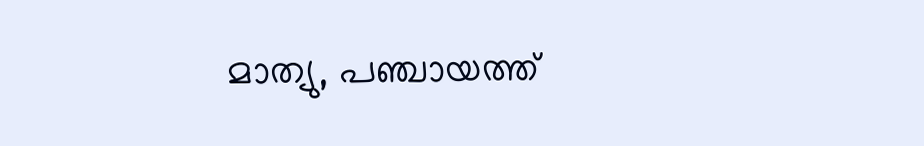മാത്യു, പഞ്ചായത്ത്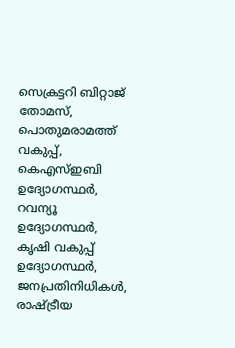സെക്രട്ടറി ബിറ്റാജ് തോമസ്, പൊതുമരാമത്ത് വകുപ്പ്, കെഎസ്ഇബി ഉദ്യോഗസ്ഥർ, റവന്യൂ ഉദ്യോഗസ്ഥർ, കൃഷി വകുപ്പ് ഉദ്യോഗസ്ഥർ, ജനപ്രതിനിധികൾ, രാഷ്ട്രീയ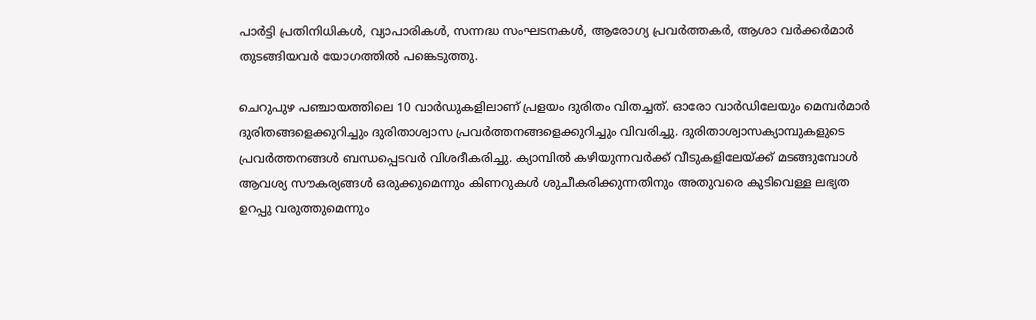പാർട്ടി പ്രതിനിധികൾ, വ്യാപാരികൾ, സന്നദ്ധ സംഘടനകൾ, ആരോഗ്യ പ്രവർത്തകർ, ആശാ വർക്കർമാർ തുടങ്ങിയവർ യോഗത്തിൽ പങ്കെടുത്തു.

ചെറുപുഴ പഞ്ചായത്തിലെ 10 വാർഡുകളിലാണ് പ്രളയം ദുരിതം വിതച്ചത്. ഓരോ വാർഡിലേയും മെമ്പർമാർ ദുരിതങ്ങളെക്കുറിച്ചും ദുരിതാശ്വാസ പ്രവർത്തനങ്ങളെക്കുറിച്ചും വിവരിച്ചു. ദുരിതാശ്വാസക്യാമ്പുകളുടെ പ്രവർത്തനങ്ങൾ ബന്ധപ്പെടവർ വിശദീകരിച്ചു. ക്യാമ്പിൽ കഴിയുന്നവർക്ക് വീടുകളിലേയ്ക്ക് മടങ്ങുമ്പോൾ ആവശ്യ സൗകര്യങ്ങൾ ഒരുക്കുമെന്നും കിണറുകൾ ശുചീകരിക്കുന്നതിനും അതുവരെ കുടിവെള്ള ലഭ്യത ഉറപ്പു വരുത്തുമെന്നും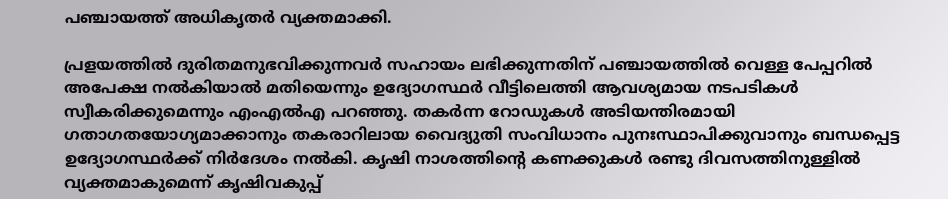പഞ്ചായത്ത് അധികൃതർ വ്യക്തമാക്കി.

പ്രളയത്തിൽ ദുരിതമനുഭവിക്കുന്നവർ സഹായം ലഭിക്കുന്നതിന് പഞ്ചായത്തിൽ വെള്ള പേപ്പറിൽ അപേക്ഷ നൽകിയാൽ മതിയെന്നും ഉദ്യോഗസ്ഥർ വീട്ടിലെത്തി ആവശ്യമായ നടപടികൾ സ്വീകരിക്കുമെന്നും എംഎൽഎ പറഞ്ഞു. തകർന്ന റോഡുകൾ അടിയന്തിരമായി ഗതാഗതയോഗ്യമാക്കാനും തകരാറിലായ വൈദ്യുതി സംവിധാനം പുനഃസ്ഥാപിക്കുവാനും ബന്ധപ്പെട്ട ഉദ്യോഗസ്ഥർക്ക് നിർദേശം നൽകി. കൃഷി നാശത്തിന്‍റെ കണക്കുകൾ രണ്ടു ദിവസത്തിനുള്ളിൽ വ്യക്തമാകുമെന്ന് കൃഷിവകുപ്പ്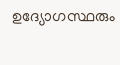ഉദ്യോഗസ്ഥരും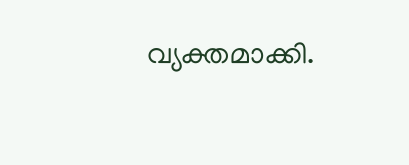വ്യക്തമാക്കി.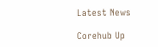Latest News

Corehub Up